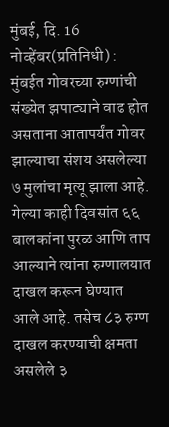मुंबई, दि. 16 नोव्हेंबर(प्रतिनिधी) : मुंबईत गोवरच्या रुग्णांची संख्येत झपाट्याने वाढ होत असताना आतापर्यंत गोवर झाल्याचा संशय असलेल्या ७ मुलांचा मृत्यू झाला आहे. गेल्या काही दिवसांत ६६ बालकांना पुरळ आणि ताप आल्याने त्यांना रुग्णालयात दाखल करून घेण्यात आले आहे. तसेच ८३ रुग्ण दाखल करण्याची क्षमता असलेले ३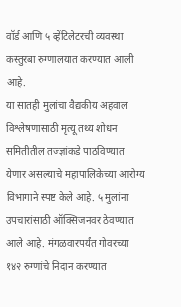वॉर्ड आणि ५ व्हेंटिलेटरची व्यवस्था कस्तुरबा रुग्णालयात करण्यात आली आहे.
या सातही मुलांचा वैद्यकीय अहवाल विश्लेषणासाठी मृत्यू तथ्य शोधन समितीतील तज्ज्ञांकडे पाठविण्यात येणार असल्याचे महापालिकेच्या आरोग्य विभागाने स्पष्ट केले आहे. ५ मुलांना उपचारांसाठी ऑक्सिजनवर ठेवण्यात आले आहे. मंगळवारपर्यंत गोवरच्या १४२ रुग्णांचे निदान करण्यात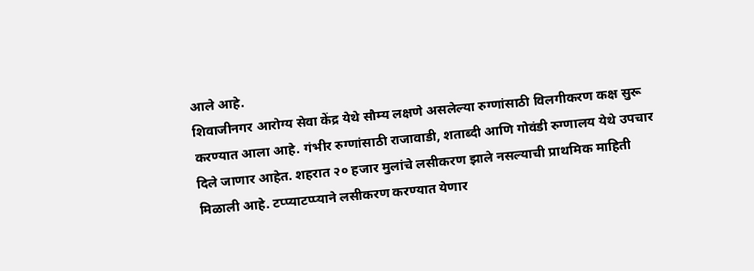आले आहे.
शिवाजीनगर आरोग्य सेवा केंद्र येथे सौम्य लक्षणे असलेल्या रुग्णांसाठी विलगीकरण कक्ष सुरू करण्यात आला आहे. गंभीर रुग्णांसाठी राजावाडी, शताब्दी आणि गोवंडी रुग्णालय येथे उपचार दिले जाणार आहेत. शहरात २० हजार मुलांचे लसीकरण झाले नसल्याची प्राथमिक माहिती मिळाली आहे. टप्प्याटप्प्याने लसीकरण करण्यात येणार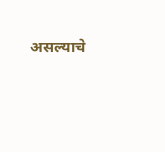असल्याचे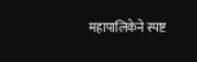महापालिकेने स्पष्ट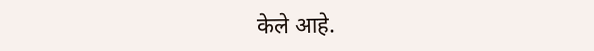केले आहे.